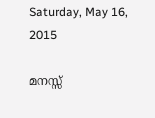Saturday, May 16, 2015

മനസ്സ്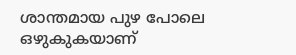ശാന്തമായ പുഴ പോലെ ഒഴുകുകയാണ്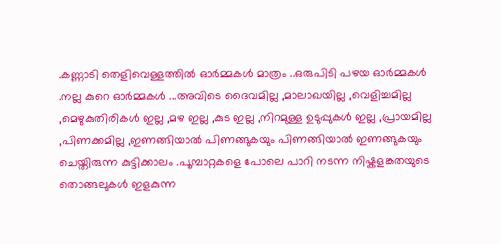.കണ്ണാടി തെളിവെള്ളത്തിൽ ഓർമ്മകൾ മാത്രം ..ഒരുപിടി പഴയ ഓർമ്മകൾ .നല്ല കുറെ ഓർമ്മകൾ ...അവിടെ ദൈവമില്ല ,മാലാഖയില്ല ,വെളിച്ചമില്ല ,മെഴുകുതിരികൾ ഇല്ല ,മഴ ഇല്ല ,കുട ഇല്ല ,നിറമുള്ള ഉടുപ്പുകൾ ഇല്ല ,പ്രായമില്ല ,പിണക്കമില്ല ,ഇണങ്ങിയാൽ പിണങ്ങുകയും പിണങ്ങിയാൽ ഇണങ്ങുകയും ചെയ്തിരുന്ന കുട്ടിക്കാലം .പൂമ്പാറ്റകളെ പോലെ പാറി നടന്ന നിഷ്കളങ്കതയുടെ തൊങ്ങലുകൾ ഇളകുന്ന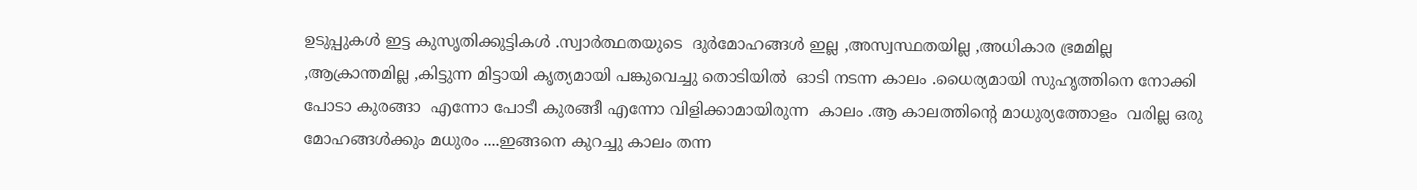ഉടുപ്പുകൾ ഇട്ട കുസൃതിക്കുട്ടികൾ .സ്വാർത്ഥതയുടെ  ദുർമോഹങ്ങൾ ഇല്ല ,അസ്വസ്ഥതയില്ല ,അധികാര ഭ്രമമില്ല ,ആക്രാന്തമില്ല ,കിട്ടുന്ന മിട്ടായി കൃത്യമായി പങ്കുവെച്ചു തൊടിയിൽ  ഓടി നടന്ന കാലം .ധൈര്യമായി സുഹൃത്തിനെ നോക്കി പോടാ കുരങ്ങാ  എന്നോ പോടീ കുരങ്ങീ എന്നോ വിളിക്കാമായിരുന്ന  കാലം .ആ കാലത്തിന്റെ മാധുര്യത്തോളം  വരില്ല ഒരു മോഹങ്ങൾക്കും മധുരം ....ഇങ്ങനെ കുറച്ചു കാലം തന്ന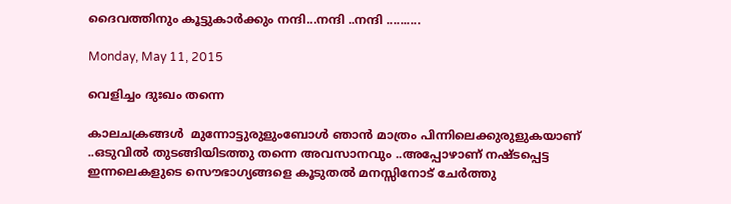ദൈവത്തിനും കൂട്ടുകാർക്കും നന്ദി...നന്ദി ..നന്ദി ..........

Monday, May 11, 2015

വെളിച്ചം ദുഃഖം തന്നെ

കാലചക്രങ്ങൾ  മുന്നോട്ടുരുളുംബോൾ ഞാൻ മാത്രം പിന്നിലെക്കുരുളുകയാണ് ..ഒടുവിൽ തുടങ്ങിയിടത്തു തന്നെ അവസാനവും ..അപ്പോഴാണ്‌ നഷ്ടപ്പെട്ട ഇന്നലെകളുടെ സൌഭാഗ്യങ്ങളെ കൂടുതൽ മനസ്സിനോട് ചേർത്തു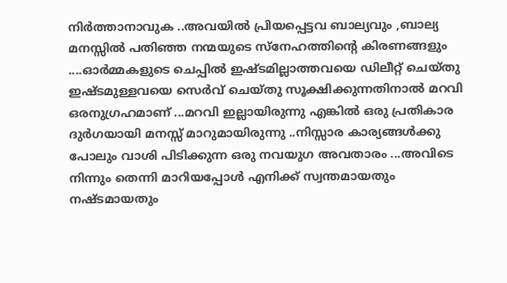നിർത്താനാവുക ..അവയിൽ പ്രിയപ്പെട്ടവ ബാല്യവും ,ബാല്യ മനസ്സിൽ പതിഞ്ഞ നന്മയുടെ സ്നേഹത്തിന്റെ കിരണങ്ങളും ....ഓർമ്മകളുടെ ചെപ്പിൽ ഇഷ്ടമില്ലാത്തവയെ ഡിലീറ്റ് ചെയ്തു ഇഷ്ടമുള്ളവയെ സെർവ് ചെയ്തു സൂക്ഷിക്കുന്നതിനാൽ മറവി ഒരനുഗ്രഹമാണ്‌ ...മറവി ഇല്ലായിരുന്നു എങ്കിൽ ഒരു പ്രതികാര ദുർഗയായി മനസ്സ് മാറുമായിരുന്നു ..നിസ്സാര കാര്യങ്ങൾക്കു പോലും വാശി പിടിക്കുന്ന ഒരു നവയുഗ അവതാരം ...അവിടെ നിന്നും തെന്നി മാറിയപ്പോൾ എനിക്ക് സ്വന്തമായതും നഷ്ടമായതും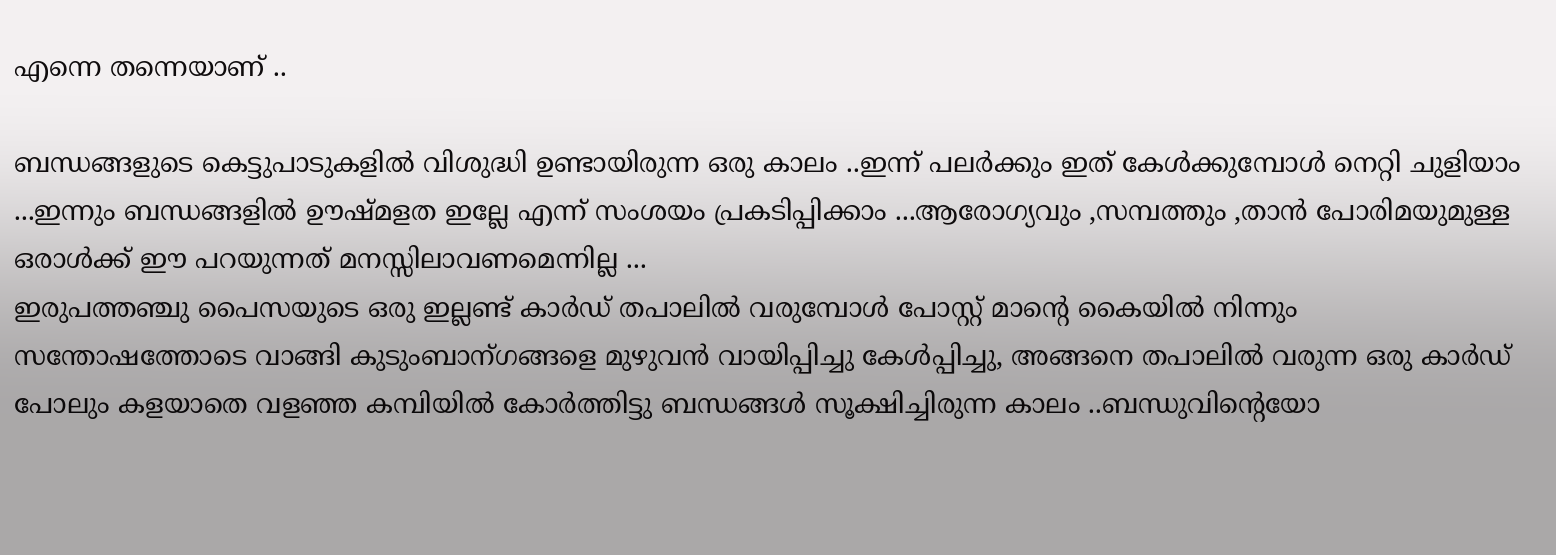എന്നെ തന്നെയാണ് ..

ബന്ധങ്ങളുടെ കെട്ടുപാടുകളിൽ വിശുദ്ധി ഉണ്ടായിരുന്ന ഒരു കാലം ..ഇന്ന് പലർക്കും ഇത് കേൾക്കുമ്പോൾ നെറ്റി ചുളിയാം ...ഇന്നും ബന്ധങ്ങളിൽ ഊഷ്മളത ഇല്ലേ എന്ന് സംശയം പ്രകടിപ്പിക്കാം ...ആരോഗ്യവും ,സമ്പത്തും ,താൻ പോരിമയുമുള്ള ഒരാൾക്ക്‌ ഈ പറയുന്നത് മനസ്സിലാവണമെന്നില്ല ...
ഇരുപത്തഞ്ചു പൈസയുടെ ഒരു ഇല്ലണ്ട് കാർഡ് തപാലിൽ വരുമ്പോൾ പോസ്റ്റ്‌ മാന്റെ കൈയിൽ നിന്നും സന്തോഷത്തോടെ വാങ്ങി കുടുംബാന്ഗങ്ങളെ മുഴുവൻ വായിപ്പിച്ചു കേൾപ്പിച്ചു, അങ്ങനെ തപാലിൽ വരുന്ന ഒരു കാർഡ് പോലും കളയാതെ വളഞ്ഞ കമ്പിയിൽ കോർത്തിട്ടു ബന്ധങ്ങൾ സൂക്ഷിച്ചിരുന്ന കാലം ..ബന്ധുവിന്റെയോ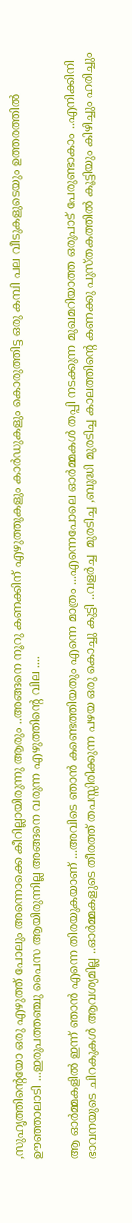,സുഹൃത്തിന്റെയോ ഒരു എഴുത്ത് പോലും അന്നൊക്കെ കീറില്ലായിരുന്നു ആരും ..അങ്ങനെ നൂറു കണക്കിന് എഴുത്തുകളും കാർഡുകളും കൊരുത്തിട്ട ഒരു കമ്പി പല വീടുകളുടെയും ഉത്തരത്തിൽ ഊഞ്ഞാലാടി ...ഇരുപത്തഞ്ചു പൈസ ആയിരുന്നില്ല അങ്ങനെ വരുന്ന എഴുത്തിന്റെ വില ....

ആ ഓർമ്മകളിൽ ഇന്ന് ഞാൻ എന്നെ തിരയുകയാണ് ...അവിടെ ഞാൻ കണ്ടെത്തിയതും എന്നെ മാത്രം ...എന്നെപോലെ ഓർമ്മകൾ തപ്പി നടക്കുന്ന മുഖമറിയാത്ത ഒരുപാട് പേരുണ്ടാകാം ..എനിക്കിനി ഭാവനയുടെ ചിറകുകൾ ആവശ്യമില്ല ..ഓർമ്മകളുടെ തീരത്ത്‌ തപസ്സിരിക്കുന്ന പഴയ ഒരു കൊച്ചു കുട്ടി ..വളർച്ച  മുരടിച്ച ,ബുദ്ധി മുരടിച്ച കാലത്തിന്റെ കണക്കു പുസ്തകത്തിൽ കൂട്ടിയും കിഴിച്ചും ഹരിച്ചും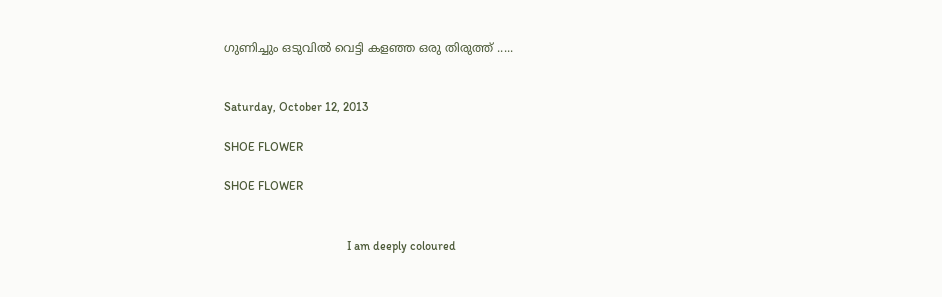ഗുണിച്ചും ഒടുവിൽ വെട്ടി കളഞ്ഞ ഒരു തിരുത്ത് .....


Saturday, October 12, 2013

SHOE FLOWER

SHOE FLOWER


                                         I am deeply coloured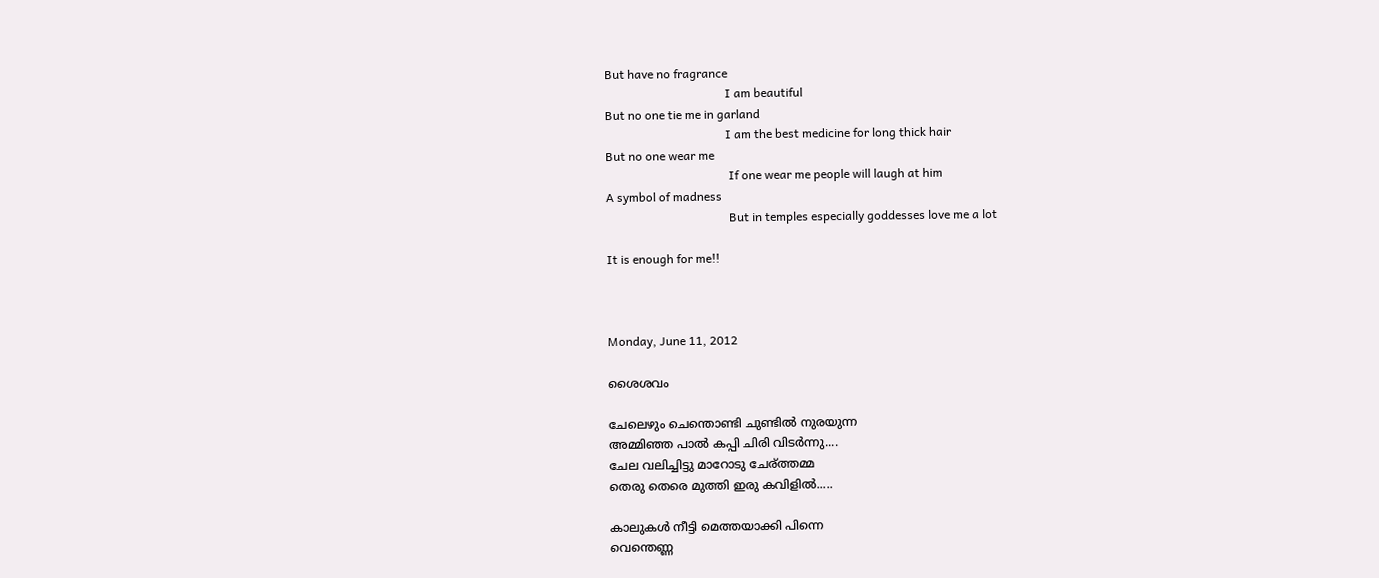But have no fragrance
                                        I am beautiful
But no one tie me in garland
                                        I am the best medicine for long thick hair
But no one wear me
                                         If one wear me people will laugh at him
A symbol of madness
                                         But in temples especially goddesses love me a lot

It is enough for me!!



Monday, June 11, 2012

ശൈശവം

ചേലെഴും ചെന്തൊണ്ടി ചുണ്ടില്‍ നുരയുന്ന
അമ്മിഞ്ഞ പാല്‍ കപ്പി ചിരി വിടര്‍ന്നു....
ചേല വലിച്ചിട്ടു മാറോടു ചേര്ത്തമ്മ
തെരു തെരെ മുത്തി ഇരു കവിളില്‍.....

കാലുകള്‍ നീട്ടി മെത്തയാക്കി പിന്നെ
വെന്തെണ്ണ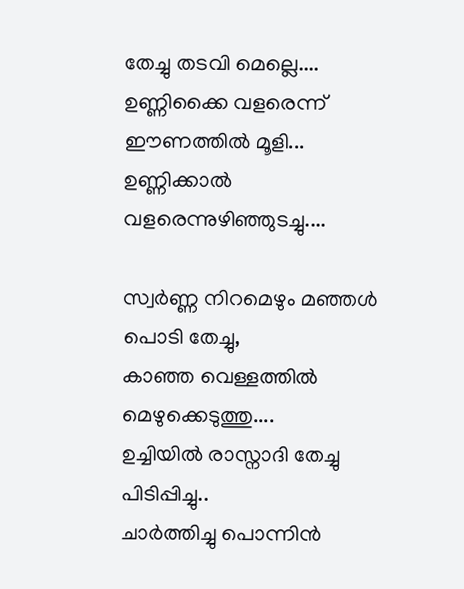തേച്ചു തടവി മെല്ലെ....
ഉണ്ണിക്കൈ വളരെന്ന് ഈണത്തില്‍ മൂളി...
ഉണ്ണിക്കാല്‍ വളരെന്നുഴിഞ്ഞുടച്ചു....

സ്വര്‍ണ്ണ നിറമെഴും മഞ്ഞള്‍ പൊടി തേച്ചു,
കാഞ്ഞ വെള്ളത്തില്‍ മെഴുക്കെടുത്തു....
ഉച്ചിയില്‍ രാസ്നാദി തേച്ചു പിടിപ്പിച്ചു..
ചാര്‍ത്തിച്ചു പൊന്നിന്‍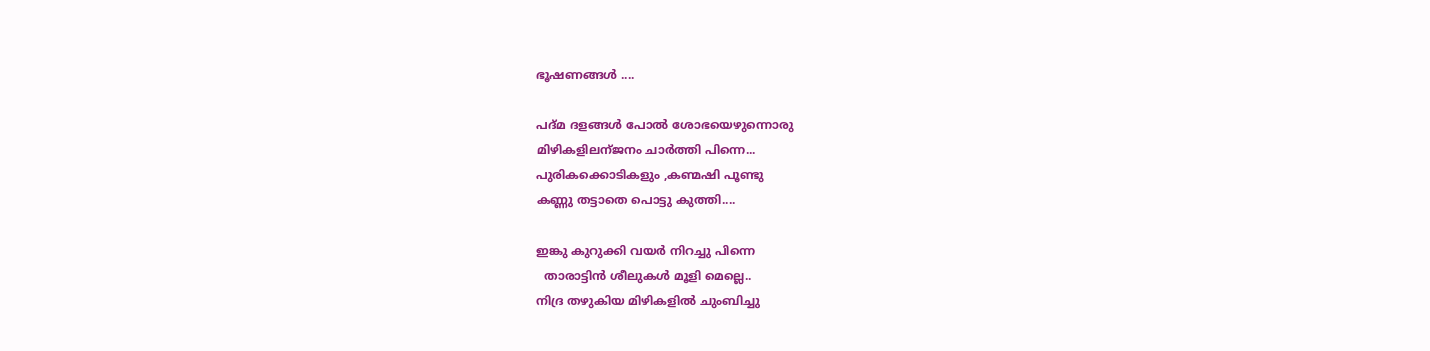ഭൂഷണങ്ങള്‍ ....

പദ്മ ദളങ്ങള്‍ പോല്‍ ശോഭയെഴുന്നൊരു
മിഴികളിലന്ജനം ചാര്‍ത്തി പിന്നെ...
പുരികക്കൊടികളും ,കണ്മഷി പൂണ്ടു
കണ്ണു തട്ടാതെ പൊട്ടു കുത്തി....

ഇങ്കു കുറുക്കി വയര്‍ നിറച്ചു പിന്നെ
  താരാട്ടിന്‍ ശീലുകള്‍ മൂളി മെല്ലെ..
നിദ്ര തഴുകിയ മിഴികളില്‍ ചുംബിച്ചു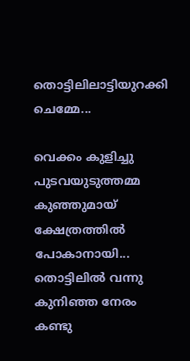തൊട്ടിലിലാട്ടിയുറക്കി ചെമ്മേ...

വെക്കം കുളിച്ചു പുടവയുടുത്തമ്മ
കുഞ്ഞുമായ് ക്ഷേത്രത്തില്‍ പോകാനായി...
തൊട്ടിലില്‍ വന്നു കുനിഞ്ഞ നേരം കണ്ടു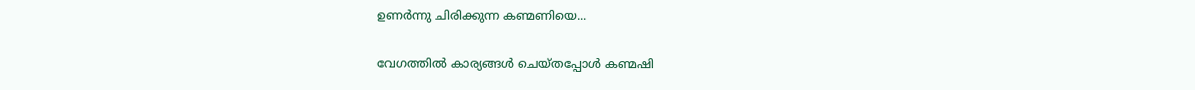ഉണര്‍ന്നു ചിരിക്കുന്ന കണ്മണിയെ...

വേഗത്തില്‍ കാര്യങ്ങള്‍ ചെയ്തപ്പോള്‍ കണ്മഷി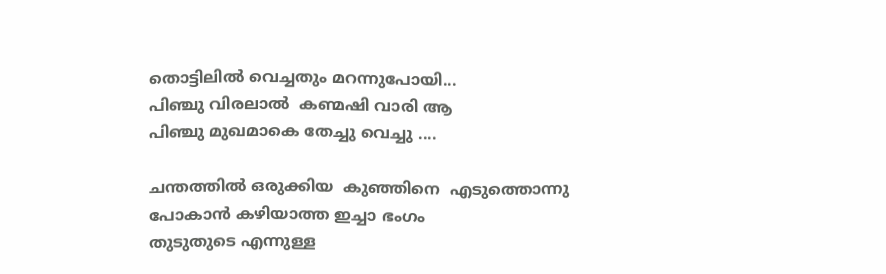തൊട്ടിലില്‍ വെച്ചതും മറന്നുപോയി...
പിഞ്ചു വിരലാല്‍  കണ്മഷി വാരി ആ
പിഞ്ചു മുഖമാകെ തേച്ചു വെച്ചു ....

ചന്തത്തില്‍ ഒരുക്കിയ  കുഞ്ഞിനെ  എടുത്തൊന്നു
പോകാന്‍ കഴിയാത്ത ഇച്ചാ ഭംഗം
തുടുതുടെ എന്നുള്ള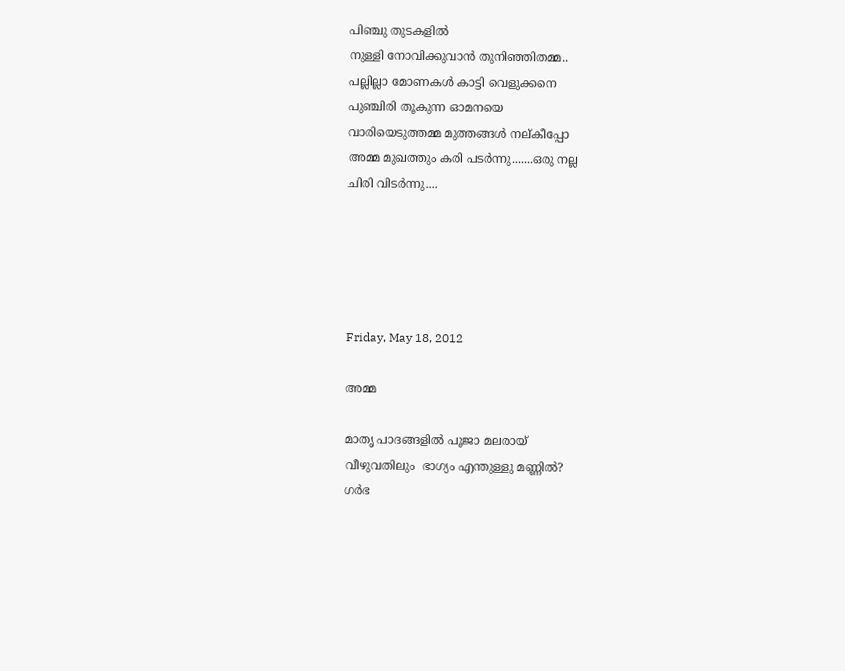പിഞ്ചു തുടകളില്‍
നുള്ളി നോവിക്കുവാന്‍ തുനിഞ്ഞിതമ്മ..
പല്ലില്ലാ മോണകള്‍ കാട്ടി വെളുക്കനെ
പുഞ്ചിരി തൂകുന്ന ഓമനയെ
വാരിയെടുത്തമ്മ മുത്തങ്ങള്‍ നല്കീപ്പോ
അമ്മ മുഖത്തും കരി പടര്‍ന്നു.......ഒരു നല്ല
ചിരി വിടര്‍ന്നു....





Friday, May 18, 2012

അമ്മ

മാതൃ പാദങ്ങളില്‍ പൂജാ മലരായ്
വീഴുവതിലും  ഭാഗ്യം എന്തുള്ളു മണ്ണില്‍?
ഗര്‍ഭ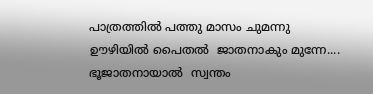പാത്രത്തില്‍ പത്തു മാസം ചുമന്നു
ഊഴിയില്‍ പൈതല്‍  ജാതനാകും മുന്നേ....
ഭൂജാതനായാല്‍  സ്വന്തം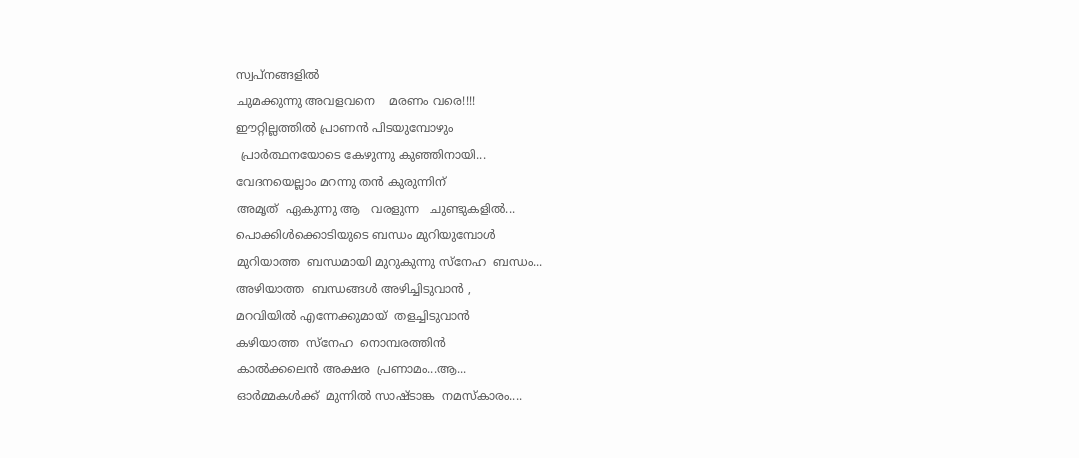സ്വപ്നങ്ങളില്‍
ചുമക്കുന്നു അവളവനെ    മരണം വരെ!!!!
ഈറ്റില്ലത്തില്‍ പ്രാണന്‍ പിടയുമ്പോഴും
 പ്രാര്‍ത്ഥനയോടെ കേഴുന്നു കുഞ്ഞിനായി...
വേദനയെല്ലാം മറന്നു തന്‍ കുരുന്നിന്
അമൃത്  ഏകുന്നു ആ   വരളുന്ന   ചുണ്ടുകളില്‍...
പൊക്കിള്‍ക്കൊടിയുടെ ബന്ധം മുറിയുമ്പോള്‍
മുറിയാത്ത  ബന്ധമായി മുറുകുന്നു സ്നേഹ  ബന്ധം...
അഴിയാത്ത  ബന്ധങ്ങള്‍ അഴിച്ചിടുവാന്‍ ,
മറവിയില്‍ എന്നേക്കുമായ്  തളച്ചിടുവാന്‍
കഴിയാത്ത  സ്നേഹ  നൊമ്പരത്തിന്‍
കാല്‍ക്കലെന്‍ അക്ഷര  പ്രണാമം...ആ...
ഓര്‍മ്മകള്‍ക്ക്  മുന്നില്‍ സാഷ്ടാങ്ക  നമസ്കാരം....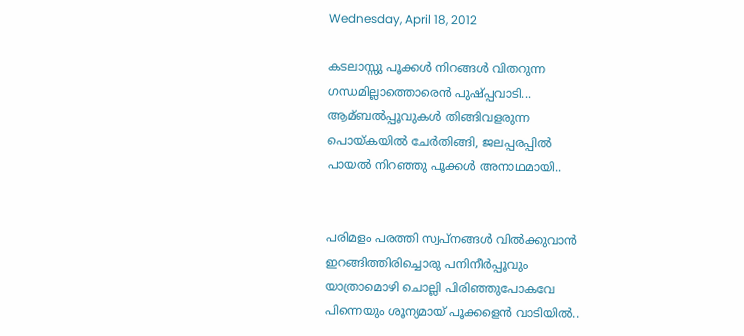Wednesday, April 18, 2012

കടലാസ്സു പൂക്കള്‍ നിറങ്ങള്‍ വിതറുന്ന
ഗന്ധമില്ലാത്തൊരെന്‍ പുഷ്പ്പവാടി...
ആമ്ബല്‍പ്പൂവുകള്‍ തിങ്ങിവളരുന്ന
പൊയ്കയില്‍ ചേര്‍തിങ്ങി, ജലപ്പരപ്പില്‍
പായല്‍ നിറഞ്ഞു പൂക്കള്‍ അനാഥമായി..


പരിമളം പരത്തി സ്വപ്‌നങ്ങള്‍ വില്‍ക്കുവാന്‍
ഇറങ്ങിത്തിരിച്ചൊരു പനിനീര്‍പ്പൂവും
യാത്രാമൊഴി ചൊല്ലി പിരിഞ്ഞുപോകവേ
പിന്നെയും ശൂന്യമായ് പൂക്കളെന്‍ വാടിയില്‍..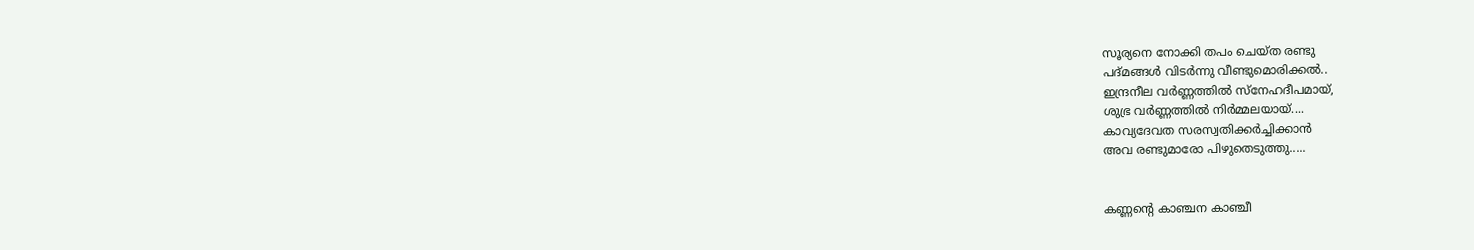സൂര്യനെ നോക്കി തപം ചെയ്ത രണ്ടു
പദ്മങ്ങള്‍ വിടര്‍ന്നു വീണ്ടുമൊരിക്കല്‍..
ഇന്ദ്രനീല വര്‍ണ്ണത്തില്‍ സ്നേഹദീപമായ്,
ശുഭ്ര വര്‍ണ്ണത്തില്‍ നിര്‍മ്മലയായ്....
കാവ്യദേവത സരസ്വതിക്കര്‍ച്ചിക്കാന്‍
അവ രണ്ടുമാരോ പിഴുതെടുത്തു.....


കണ്ണന്‍റെ കാഞ്ചന കാഞ്ചീ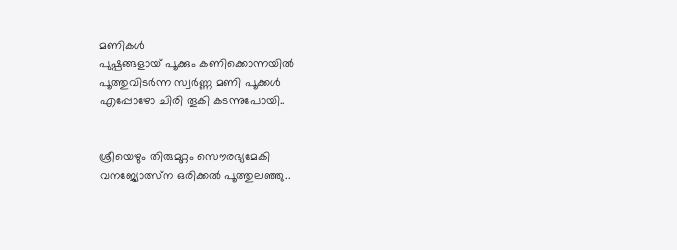മണികള്‍
പുഷ്പങ്ങളായ് പൂക്കും കണിക്കൊന്നയില്‍
പൂത്തുവിടര്‍ന്ന സ്വര്‍ണ്ണ മണി പൂക്കള്‍
എപ്പോഴോ ചിരി തൂകി കടന്നുപോയി..


ശ്രീയെഴും തിരുമുറ്റം സൌരഭ്യമേകി
വനജ്യോത്സ്ന ഒരിക്കല്‍ പൂത്തുലഞ്ഞു..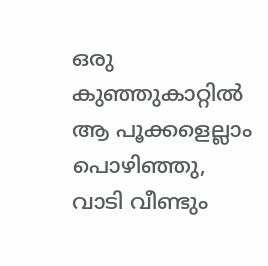ഒരു കുഞ്ഞുകാറ്റില്‍ ആ പൂക്കളെല്ലാം
പൊഴിഞ്ഞു, വാടി വീണ്ടും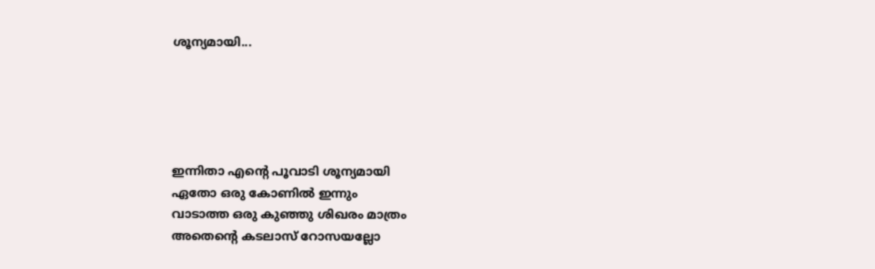ശൂന്യമായി...





ഇന്നിതാ എന്‍റെ പൂവാടി ശൂന്യമായി
ഏതോ ഒരു കോണില്‍ ഇന്നും
വാടാത്ത ഒരു കുഞ്ഞു ശിഖരം മാത്രം
അതെന്‍റെ കടലാസ് റോസയല്ലോ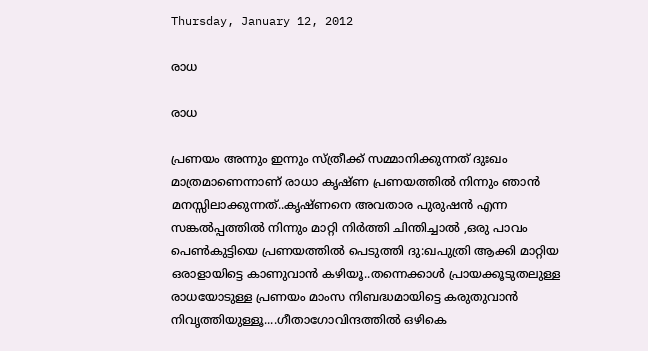Thursday, January 12, 2012

രാധ

രാധ

പ്രണയം അന്നും ഇന്നും സ്ത്രീക്ക് സമ്മാനിക്കുന്നത് ദുഃഖം മാത്രമാണെന്നാണ് രാധാ കൃഷ്ണ പ്രണയത്തില്‍ നിന്നും ഞാന്‍ മനസ്സിലാക്കുന്നത്..കൃഷ്ണനെ അവതാര പുരുഷന്‍ എന്ന സങ്കല്‍പ്പത്തില്‍ നിന്നും മാറ്റി നിര്‍ത്തി ചിന്തിച്ചാല്‍ ,ഒരു പാവം പെണ്‍കുട്ടിയെ പ്രണയത്തില്‍ പെടുത്തി ദു:ഖപുത്രി ആക്കി മാറ്റിയ ഒരാളായിട്ടെ കാണുവാന്‍ കഴിയൂ..തന്നെക്കാള്‍ പ്രായക്കൂടുതലുള്ള രാധയോടുള്ള പ്രണയം മാംസ നിബദ്ധമായിട്ടെ കരുതുവാന്‍ നിവൃത്തിയുള്ളൂ....ഗീതാഗോവിന്ദത്തില്‍ ഒഴികെ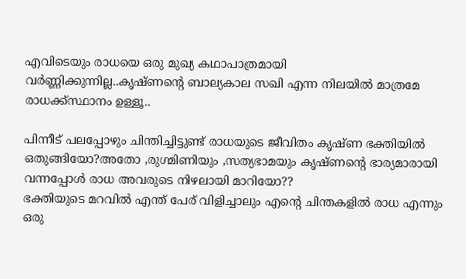എവിടെയും രാധയെ ഒരു മുഖ്യ കഥാപാത്രമായി വര്‍ണ്ണിക്കുന്നില്ല..കൃഷ്ണന്‍റെ ബാല്യകാല സഖി എന്ന നിലയില്‍ മാത്രമേ രാധക്ക്സ്ഥാനം ഉള്ളൂ..

പിന്നീട് പലപ്പോഴും ചിന്തിച്ചിട്ടുണ്ട് രാധയുടെ ജീവിതം കൃഷ്ണ ഭക്തിയില്‍ ഒതുങ്ങിയോ?അതോ ,രുഗ്മിണിയും ,സത്യഭാമയും കൃഷ്ണന്‍റെ ഭാര്യമാരായി വന്നപ്പോള്‍ രാധ അവരുടെ നിഴലായി മാറിയോ??
ഭക്തിയുടെ മറവില്‍ എന്ത് പേര് വിളിച്ചാലും എന്‍റെ ചിന്തകളില്‍ രാധ എന്നും ഒരു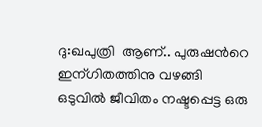ദു:ഖപുത്രി  ആണ്.. പുരുഷന്‍റെ ഇന്ഗിതത്തിനു വഴങ്ങി ഒടുവില്‍ ജീവിതം നഷ്ടപ്പെട്ട ഒരു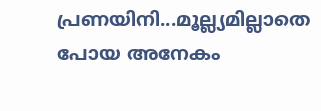പ്രണയിനി...മൂല്ല്യമില്ലാതെ പോയ അനേകം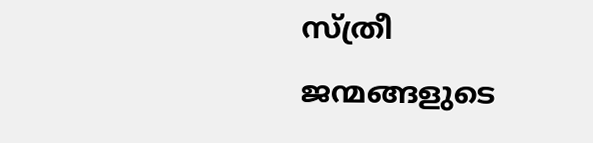സ്ത്രീ ജന്മങ്ങളുടെ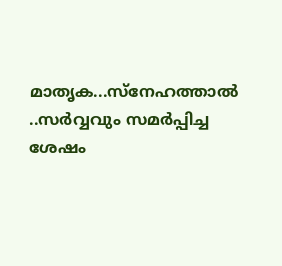മാതൃക...സ്നേഹത്താല്‍ ..സര്‍വ്വവും സമര്‍പ്പിച്ച ശേഷം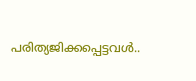പരിത്യജിക്കപ്പെട്ടവള്‍..